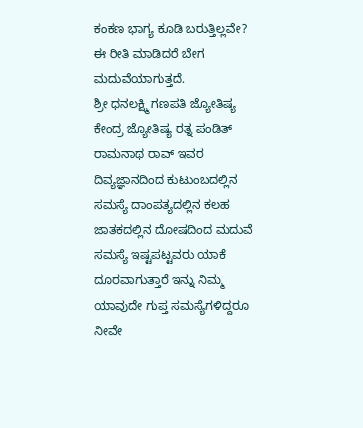ಕಂಕಣ ಭಾಗ್ಯ ಕೂಡಿ ಬರುತ್ತಿಲ್ಲವೇ? ಈ ರೀತಿ ಮಾಡಿದರೆ ಬೇಗ ಮದುವೆಯಾಗುತ್ತದೆ.
ಶ್ರೀ ಧನಲಕ್ಷ್ಮಿ ಗಣಪತಿ ಜ್ಯೋತಿಷ್ಯ ಕೇಂದ್ರ ಜ್ಯೋತಿಷ್ಯ ರತ್ನ ಪಂಡಿತ್ ರಾಮನಾಥ ರಾವ್ ಇವರ ದಿವ್ಯಜ್ಞಾನದಿಂದ ಕುಟುಂಬದಲ್ಲಿನ ಸಮಸ್ಯೆ ದಾಂಪತ್ಯದಲ್ಲಿನ ಕಲಹ ಜಾತಕದಲ್ಲಿನ ದೋಷದಿಂದ ಮದುವೆ ಸಮಸ್ಯೆ ಇಷ್ಟಪಟ್ಟವರು ಯಾಕೆ ದೂರವಾಗುತ್ತಾರೆ ಇನ್ನು ನಿಮ್ಮ ಯಾವುದೇ ಗುಪ್ತ ಸಮಸ್ಯೆಗಳಿದ್ದರೂ ನೀವೇ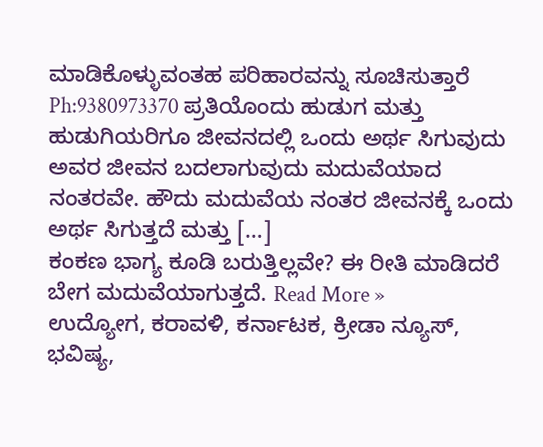ಮಾಡಿಕೊಳ್ಳುವಂತಹ ಪರಿಹಾರವನ್ನು ಸೂಚಿಸುತ್ತಾರೆ Ph:9380973370 ಪ್ರತಿಯೊಂದು ಹುಡುಗ ಮತ್ತು ಹುಡುಗಿಯರಿಗೂ ಜೀವನದಲ್ಲಿ ಒಂದು ಅರ್ಥ ಸಿಗುವುದು ಅವರ ಜೀವನ ಬದಲಾಗುವುದು ಮದುವೆಯಾದ ನಂತರವೇ. ಹೌದು ಮದುವೆಯ ನಂತರ ಜೀವನಕ್ಕೆ ಒಂದು ಅರ್ಥ ಸಿಗುತ್ತದೆ ಮತ್ತು […]
ಕಂಕಣ ಭಾಗ್ಯ ಕೂಡಿ ಬರುತ್ತಿಲ್ಲವೇ? ಈ ರೀತಿ ಮಾಡಿದರೆ ಬೇಗ ಮದುವೆಯಾಗುತ್ತದೆ. Read More »
ಉದ್ಯೋಗ, ಕರಾವಳಿ, ಕರ್ನಾಟಕ, ಕ್ರೀಡಾ ನ್ಯೂಸ್, ಭವಿಷ್ಯ,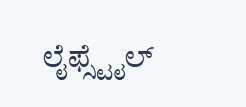ಲೈಫ್ಸ್ಟೈಲ್